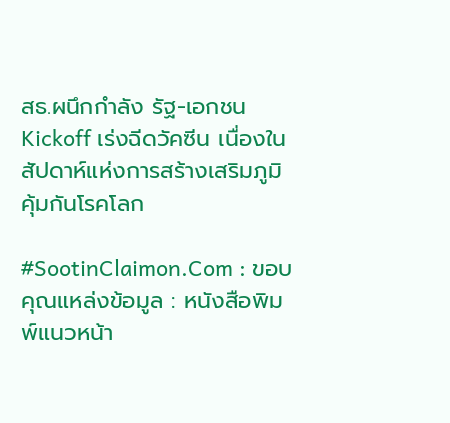สธ.ผนึกกำลัง รัฐ-เอกชน Kickoff เร่งฉีดวัคซีน เนื่องในสัปดาห์แห่งการสร้างเสริมภูมิคุ้มกันโรคโลก

#SootinClaimon.Com : ขอบคุณแหล่งข้อมูล : หนังสือพิมพ์แนวหน้า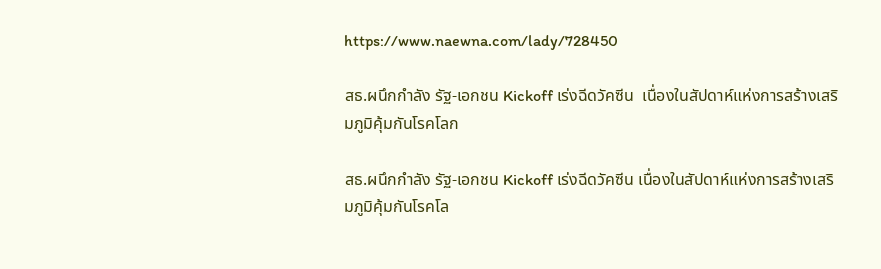https://www.naewna.com/lady/728450

สธ.ผนึกกำลัง รัฐ-เอกชน Kickoff เร่งฉีดวัคซีน  เนื่องในสัปดาห์แห่งการสร้างเสริมภูมิคุ้มกันโรคโลก

สธ.ผนึกกำลัง รัฐ-เอกชน Kickoff เร่งฉีดวัคซีน เนื่องในสัปดาห์แห่งการสร้างเสริมภูมิคุ้มกันโรคโล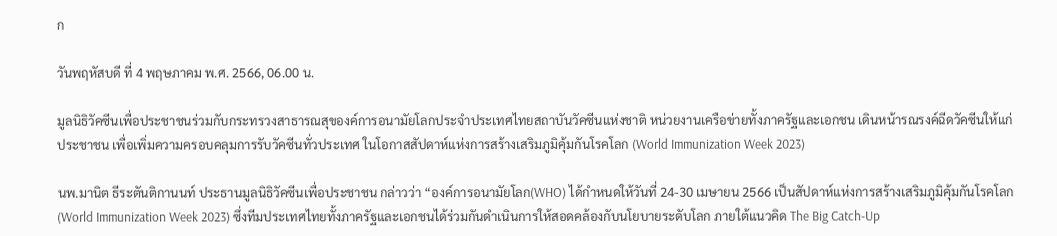ก

วันพฤหัสบดี ที่ 4 พฤษภาคม พ.ศ. 2566, 06.00 น.

มูลนิธิวัคซีนเพื่อประชาชนร่วมกับกระทรวงสาธารณสุของค์การอนามัยโลกประจำประเทศไทยสถาบันวัคซีนแห่งชาติ หน่วยงานเครือข่ายทั้งภาครัฐและเอกชน เดินหน้ารณรงค์ฉีดวัคซีนให้แก่ประชาชน เพื่อเพิ่มความครอบคลุมการรับวัคซีนทั่วประเทศ ในโอกาสสัปดาห์แห่งการสร้างเสริมภูมิคุ้มกันโรคโลก (World Immunization Week 2023)

นพ.มานิต ธีระตันติกานนท์ ประธานมูลนิธิวัคซีนเพื่อประชาชน กล่าวว่า “องค์การอนามัยโลก(WHO) ได้กำหนดให้วันที่ 24-30 เมษายน 2566 เป็นสัปดาห์แห่งการสร้างเสริมภูมิคุ้มกันโรคโลก (World Immunization Week 2023) ซึ่งทีมประเทศไทยทั้งภาครัฐและเอกชนได้ร่วมกันดำเนินการให้สอดคล้องกับนโยบายระดับโลก ภายใต้แนวคิด The Big Catch-Up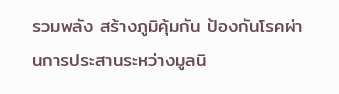รวมพลัง สร้างภูมิคุ้มกัน ป้องกันโรคผ่านการประสานระหว่างมูลนิ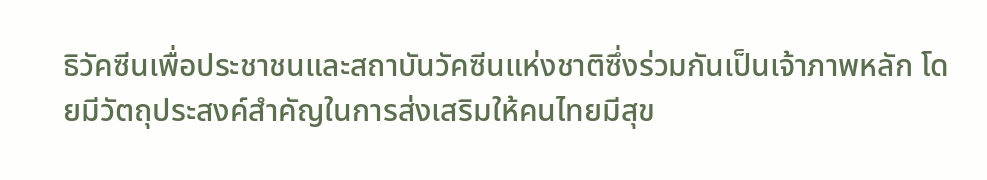ธิวัคซีนเพื่อประชาชนและสถาบันวัคซีนแห่งชาติซึ่งร่วมกันเป็นเจ้าภาพหลัก โดยมีวัตถุประสงค์สำคัญในการส่งเสริมให้คนไทยมีสุข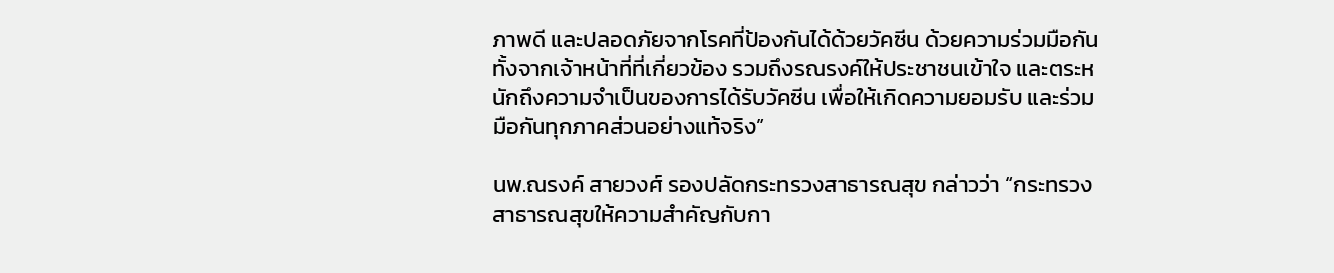ภาพดี และปลอดภัยจากโรคที่ป้องกันได้ด้วยวัคซีน ด้วยความร่วมมือกันทั้งจากเจ้าหน้าที่ที่เกี่ยวข้อง รวมถึงรณรงค์ให้ประชาชนเข้าใจ และตระหนักถึงความจำเป็นของการได้รับวัคซีน เพื่อให้เกิดความยอมรับ และร่วมมือกันทุกภาคส่วนอย่างแท้จริง”

นพ.ณรงค์ สายวงศ์ รองปลัดกระทรวงสาธารณสุข กล่าวว่า “กระทรวงสาธารณสุขให้ความสำคัญกับกา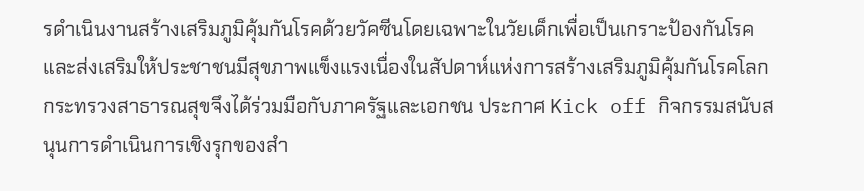รดำเนินงานสร้างเสริมภูมิคุ้มกันโรคด้วยวัคซีนโดยเฉพาะในวัยเด็กเพื่อเป็นเกราะป้องกันโรคและส่งเสริมให้ประชาชนมีสุขภาพแข็งแรงเนื่องในสัปดาห์แห่งการสร้างเสริมภูมิคุ้มกันโรคโลก กระทรวงสาธารณสุขจึงได้ร่วมมือกับภาครัฐและเอกชน ประกาศ Kick off กิจกรรมสนับสนุนการดำเนินการเชิงรุกของสำ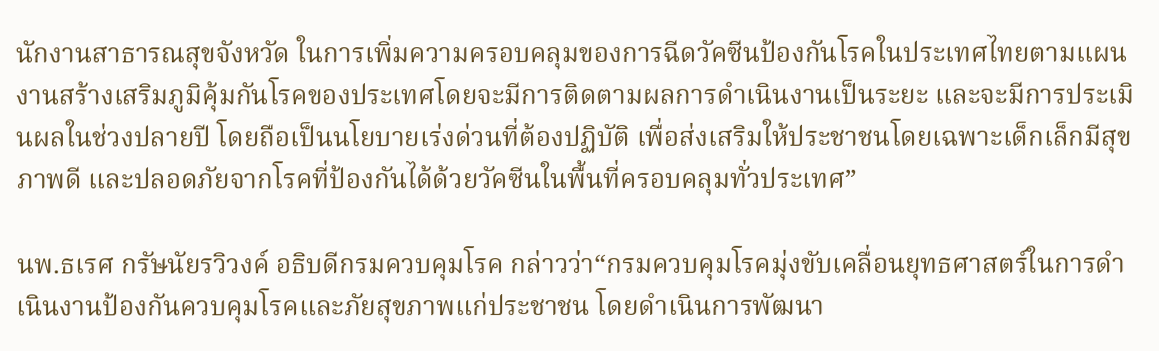นักงานสาธารณสุขจังหวัด ในการเพิ่มความครอบคลุมของการฉีดวัคซีนป้องกันโรคในประเทศไทยตามแผนงานสร้างเสริมภูมิคุ้มกันโรคของประเทศโดยจะมีการติดตามผลการดำเนินงานเป็นระยะ และจะมีการประเมินผลในช่วงปลายปี โดยถือเป็นนโยบายเร่งด่วนที่ต้องปฏิบัติ เพื่อส่งเสริมให้ประชาชนโดยเฉพาะเด็กเล็กมีสุขภาพดี และปลอดภัยจากโรคที่ป้องกันได้ด้วยวัคซีนในพื้นที่ครอบคลุมทั่วประเทศ”

นพ.ธเรศ กรัษนัยรวิวงค์ อธิบดีกรมควบคุมโรค กล่าวว่า“กรมควบคุมโรคมุ่งขับเคลื่อนยุทธศาสตร์ในการดำเนินงานป้องกันควบคุมโรคและภัยสุขภาพแก่ประชาชน โดยดำเนินการพัฒนา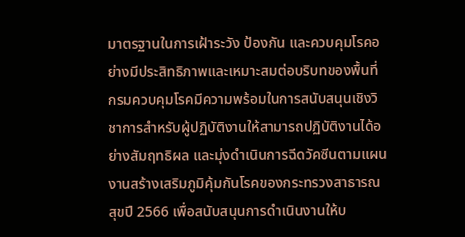มาตรฐานในการเฝ้าระวัง ป้องกัน และควบคุมโรคอย่างมีประสิทธิภาพและเหมาะสมต่อบริบทของพื้นที่ กรมควบคุมโรคมีความพร้อมในการสนับสนุนเชิงวิชาการสำหรับผู้ปฏิบัติงานให้สามารถปฏิบัติงานได้อย่างสัมฤทธิผล และมุ่งดำเนินการฉีดวัคซีนตามแผนงานสร้างเสริมภูมิคุ้มกันโรคของกระทรวงสาธารณสุขปี 2566 เพื่อสนับสนุนการดำเนินงานให้บ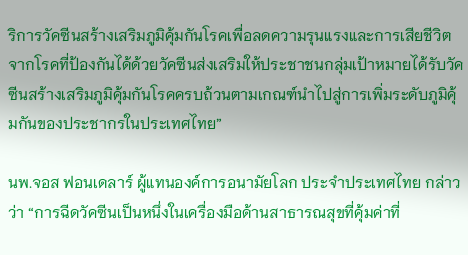ริการวัคซีนสร้างเสริมภูมิคุ้มกันโรคเพื่อลดความรุนแรงและการเสียชีวิตจากโรคที่ป้องกันได้ด้วยวัคซีนส่งเสริมให้ประชาชนกลุ่มเป้าหมายได้รับวัคซีนสร้างเสริมภูมิคุ้มกันโรคครบถ้วนตามเกณฑ์นำไปสู่การเพิ่มระดับภูมิคุ้มกันของประชากรในประเทศไทย”

นพ.จอส ฟอนเดลาร์ ผู้แทนองค์การอนามัยโลก ประจำประเทศไทย กล่าวว่า “การฉีดวัคซีนเป็นหนึ่งในเครื่องมือด้านสาธารณสุขที่คุ้มค่าที่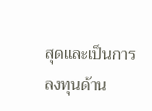สุดและเป็นการลงทุนด้าน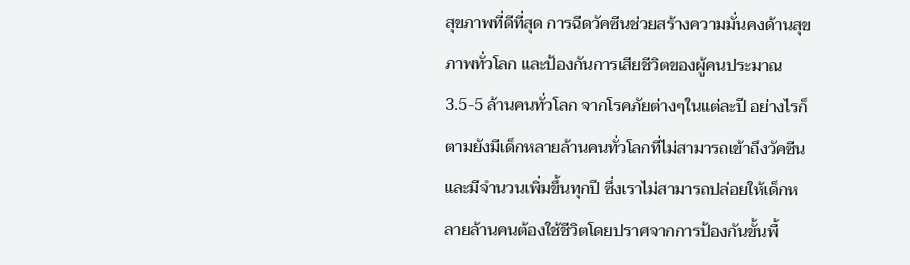สุขภาพที่ดีที่สุด การฉีดวัคซีนช่วยสร้างความมั่นคงด้านสุขภาพทั่วโลก และป้องกันการเสียชีวิตของผู้คนประมาณ 3.5-5 ล้านคนทั่วโลก จากโรคภัยต่างๆในแต่ละปี อย่างไรก็ตามยังมีเด็กหลายล้านคนทั่วโลกที่ไม่สามารถเข้าถึงวัคซีนและมีจำนวนเพิ่มขึ้นทุกปี ซึ่งเราไม่สามารถปล่อยให้เด็กหลายล้านคนต้องใช้ชีวิตโดยปราศจากการป้องกันขั้นพื้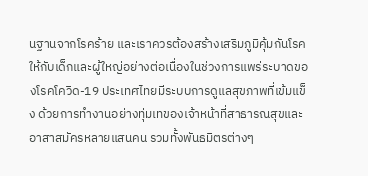นฐานจากโรคร้าย และเราควรต้องสร้างเสริมภูมิคุ้มกันโรคให้กับเด็กและผู้ใหญ่อย่างต่อเนื่องในช่วงการแพร่ระบาดของโรคโควิด-19 ประเทศไทยมีระบบการดูแลสุขภาพที่เข้มแข็ง ด้วยการทำงานอย่างทุ่มเทของเจ้าหน้าที่สาธารณสุขและอาสาสมัครหลายแสนคน รวมทั้งพันธมิตรต่างๆ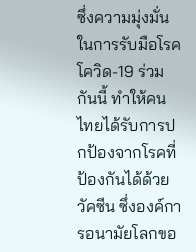ซึ่งความมุ่งมั่นในการรับมือโรคโควิด-19 ร่วมกันนี้ ทำให้คนไทยได้รับการปกป้องจากโรคที่ป้องกันได้ด้วยวัคซีน ซึ่งองค์การอนามัยโลกขอ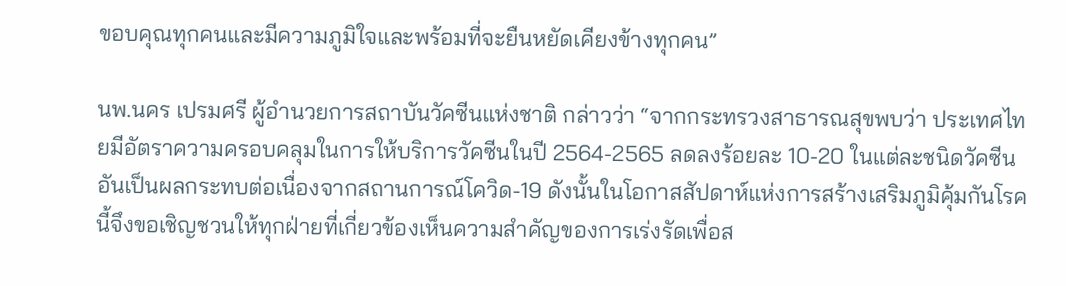ขอบคุณทุกคนและมีความภูมิใจและพร้อมที่จะยืนหยัดเคียงข้างทุกคน”

นพ.นคร เปรมศรี ผู้อำนวยการสถาบันวัคซีนแห่งชาติ กล่าวว่า “จากกระทรวงสาธารณสุขพบว่า ประเทศไทยมีอัตราความครอบคลุมในการให้บริการวัคซีนในปี 2564-2565 ลดลงร้อยละ 10-20 ในแต่ละชนิดวัคซีนอันเป็นผลกระทบต่อเนื่องจากสถานการณ์โควิด-19 ดังนั้นในโอกาสสัปดาห์แห่งการสร้างเสริมภูมิคุ้มกันโรคนี้จึงขอเชิญชวนให้ทุกฝ่ายที่เกี่ยวข้องเห็นความสำคัญของการเร่งรัดเพื่อส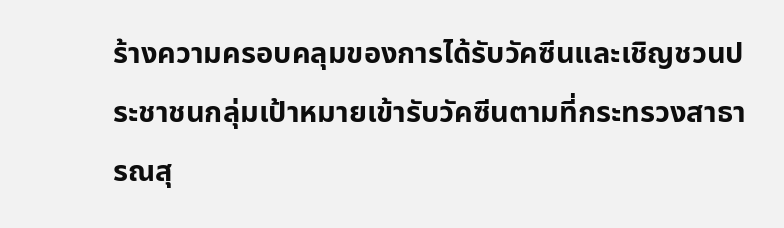ร้างความครอบคลุมของการได้รับวัคซีนและเชิญชวนประชาชนกลุ่มเป้าหมายเข้ารับวัคซีนตามที่กระทรวงสาธารณสุ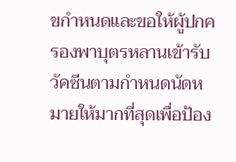ขกำหนดและขอให้ผู้ปกครองพาบุตรหลานเข้ารับวัคซีนตามกำหนดนัดหมายให้มากที่สุดเพื่อป้อง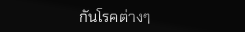กันโรคต่างๆ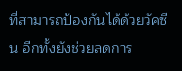ที่สามารถป้องกันได้ด้วยวัคซีน อีกทั้งยังช่วยลดการ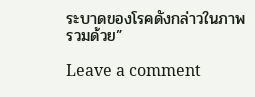ระบาดของโรคดังกล่าวในภาพรวมด้วย”

Leave a comment